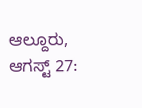ಆಲ್ದೂರು, ಆಗಸ್ಟ್ 27: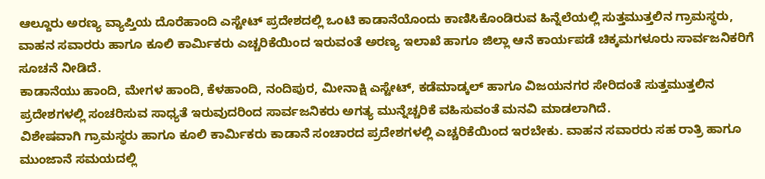ಆಲ್ದೂರು ಅರಣ್ಯ ವ್ಯಾಪ್ತಿಯ ದೊರೆಹಾಂದಿ ಎಸ್ಟೇಟ್ ಪ್ರದೇಶದಲ್ಲಿ ಒಂಟಿ ಕಾಡಾನೆಯೊಂದು ಕಾಣಿಸಿಕೊಂಡಿರುವ ಹಿನ್ನೆಲೆಯಲ್ಲಿ ಸುತ್ತಮುತ್ತಲಿನ ಗ್ರಾಮಸ್ಥರು, ವಾಹನ ಸವಾರರು ಹಾಗೂ ಕೂಲಿ ಕಾರ್ಮಿಕರು ಎಚ್ಚರಿಕೆಯಿಂದ ಇರುವಂತೆ ಅರಣ್ಯ ಇಲಾಖೆ ಹಾಗೂ ಜಿಲ್ಲಾ ಆನೆ ಕಾರ್ಯಪಡೆ ಚಿಕ್ಕಮಗಳೂರು ಸಾರ್ವಜನಿಕರಿಗೆ ಸೂಚನೆ ನೀಡಿದೆ.
ಕಾಡಾನೆಯು ಹಾಂದಿ, ಮೇಗಳ ಹಾಂದಿ, ಕೆಳಹಾಂದಿ, ನಂದಿಪುರ, ಮೀನಾಕ್ಷಿ ಎಸ್ಟೇಟ್, ಕಡೆಮಾಡ್ಕಲ್ ಹಾಗೂ ವಿಜಯನಗರ ಸೇರಿದಂತೆ ಸುತ್ತಮುತ್ತಲಿನ ಪ್ರದೇಶಗಳಲ್ಲಿ ಸಂಚರಿಸುವ ಸಾಧ್ಯತೆ ಇರುವುದರಿಂದ ಸಾರ್ವಜನಿಕರು ಅಗತ್ಯ ಮುನ್ನೆಚ್ಚರಿಕೆ ವಹಿಸುವಂತೆ ಮನವಿ ಮಾಡಲಾಗಿದೆ.
ವಿಶೇಷವಾಗಿ ಗ್ರಾಮಸ್ಥರು ಹಾಗೂ ಕೂಲಿ ಕಾರ್ಮಿಕರು ಕಾಡಾನೆ ಸಂಚಾರದ ಪ್ರದೇಶಗಳಲ್ಲಿ ಎಚ್ಚರಿಕೆಯಿಂದ ಇರಬೇಕು. ವಾಹನ ಸವಾರರು ಸಹ ರಾತ್ರಿ ಹಾಗೂ ಮುಂಜಾನೆ ಸಮಯದಲ್ಲಿ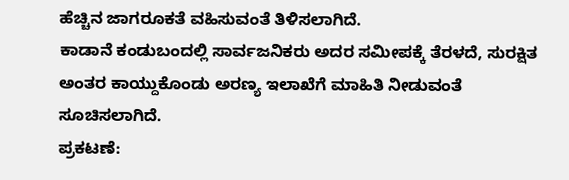ಹೆಚ್ಚಿನ ಜಾಗರೂಕತೆ ವಹಿಸುವಂತೆ ತಿಳಿಸಲಾಗಿದೆ.
ಕಾಡಾನೆ ಕಂಡುಬಂದಲ್ಲಿ ಸಾರ್ವಜನಿಕರು ಅದರ ಸಮೀಪಕ್ಕೆ ತೆರಳದೆ, ಸುರಕ್ಷಿತ ಅಂತರ ಕಾಯ್ದುಕೊಂಡು ಅರಣ್ಯ ಇಲಾಖೆಗೆ ಮಾಹಿತಿ ನೀಡುವಂತೆ ಸೂಚಿಸಲಾಗಿದೆ.
ಪ್ರಕಟಣೆ: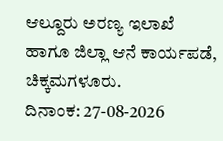ಆಲ್ದೂರು ಅರಣ್ಯ ಇಲಾಖೆ ಹಾಗೂ ಜಿಲ್ಲಾ ಆನೆ ಕಾರ್ಯಪಡೆ, ಚಿಕ್ಕಮಗಳೂರು.
ದಿನಾಂಕ: 27-08-2026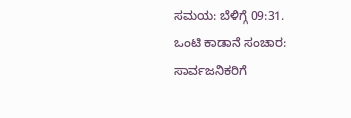ಸಮಯ: ಬೆಳಿಗ್ಗೆ 09:31.
ಒಂಟಿ ಕಾಡಾನೆ ಸಂಚಾರ: ಸಾರ್ವಜನಿಕರಿಗೆ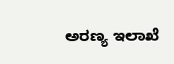ಅರಣ್ಯ ಇಲಾಖೆ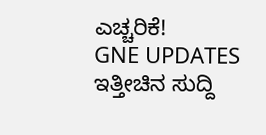ಎಚ್ಚರಿಕೆ!
GNE UPDATES
ಇತ್ತೀಚಿನ ಸುದ್ದಿ